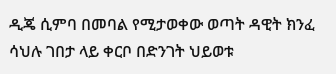ዲጄ ሲምባ በመባል የሚታወቀው ወጣት ዳዊት ክንፈ ሳህሉ ገበታ ላይ ቀርቦ በድንገት ህይወቱ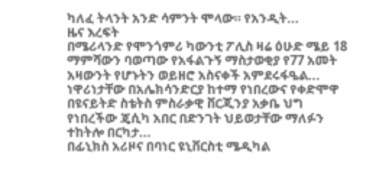ካለፈ ትላንት አንድ ሳምንት ሞላው። የአንዲት...
ዜና እረፍት
በሜሪላንድ የሞንጎምሪ ካውንቲ ፖሊስ ዛሬ ዕሁድ ሜይ 18 ማምሻውን ባወጣው የአፋልጉኝ ማስታወቂያ የ77 አመት አዛውንት የሆኑትን ወይዘሮ አስናቀች አምደሩፋዔል...
ነዋሪነታቸው በአሌክሳንድርያ ከተማ የነበረውና የቀድሞዋ በዩናይትድ ስቴትስ ምስራቃዊ ቨርጂንያ አቃቤ ህግ የነበረችው ጄሲካ አበር በድንገት ህይወታቸው ማለፉን ተከትሎ በርካታ...
በፊኒክስ አሪዞና በባነር ዩኒቨርስቲ ሜዲካል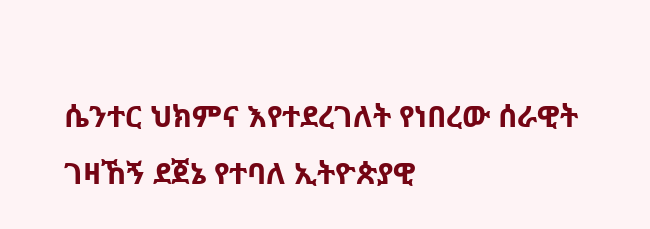ሴንተር ህክምና እየተደረገለት የነበረው ሰራዊት ገዛኸኝ ደጀኔ የተባለ ኢትዮጵያዊ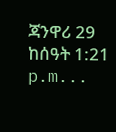ጃንዋሪ 29 ከሰዓት 1:21 p.m...